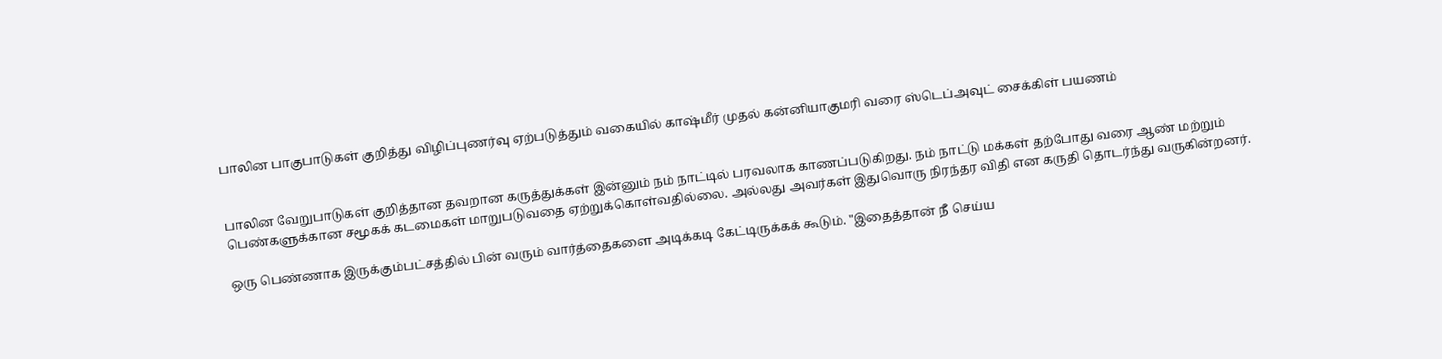பாலின பாகுபாடுகள் குறித்து விழிப்புணர்வு ஏற்படுத்தும் வகையில் காஷ்மீர் முதல் கன்னியாகுமரி வரை ஸ்டெப்அவுட் சைக்கிள் பயணம்


பாலின வேறுபாடுகள் குறித்தான தவறான கருத்துக்கள் இன்னும் நம் நாட்டில் பரவலாக காணப்படுகிறது. நம் நாட்டு மக்கள் தற்போது வரை ஆண் மற்றும் பெண்களுக்கான சமூகக் கடமைகள் மாறுபடுவதை ஏற்றுக்கொள்வதில்லை. அல்லது அவர்கள் இதுவொரு நிரந்தர விதி என கருதி தொடர்ந்து வருகின்றனர்.

ஒரு பெண்ணாக இருக்கும்பட்சத்தில் பின் வரும் வார்த்தைகளை அடிக்கடி கேட்டிருக்கக் கூடும். "இதைத்தான் நீ செய்ய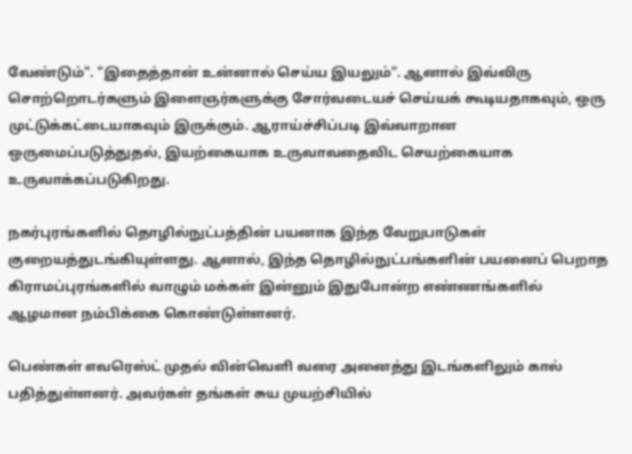வேண்டும்". "இதைத்தான் உன்னால் செய்ய இயலும்". ஆனால் இவ்விரு சொற்றொடர்களும் இளைஞர்களுக்கு சோர்வடையச் செய்யக் கூடியதாகவும், ஒரு முட்டுக்கட்டையாகவும் இருக்கும். ஆராய்ச்சிப்படி இவ்வாறான ஒருமைப்படுத்துதல், இயற்கையாக உருவாவதைவிட செயற்கையாக உருவாக்கப்படுகிறது.

நகர்புரங்களில் தொழில்நுட்பத்தின் பயனாக இந்த வேறுபாடுகள் குறையத்துடங்கியுள்ளது. ஆனால், இந்த தொழில்நுட்பங்களின் பயனைப் பெறாத கிராமப்புரங்களில் வாழும் மக்கள் இன்னும் இதுபோன்ற எண்ணங்களில் ஆழமான நம்பிக்கை கொண்டுள்ளனர்.

பெண்கள் எவரெஸ்ட் முதல் வின்வெளி வரை அனைத்து இடங்களிலும் கால் பதித்துள்ளனர். அவர்கள் தங்கள் சுய முயற்சியில்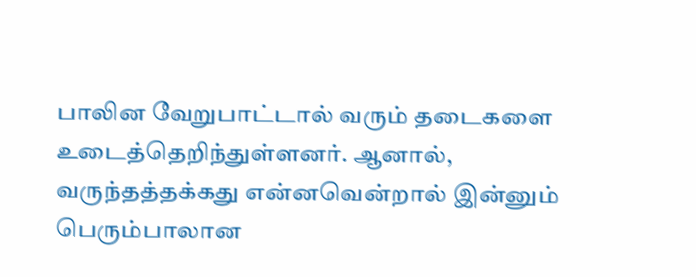பாலின வேறுபாட்டால் வரும் தடைகளை உடைத்தெறிந்துள்ளனர். ஆனால், வருந்தத்தக்கது என்னவென்றால் இன்னும் பெரும்பாலான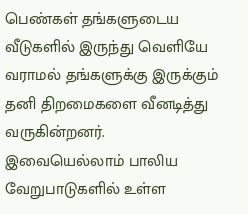பெண்கள் தங்களுடைய வீடுகளில் இருந்து வெளியே வராமல் தங்களுக்கு இருக்கும் தனி திறமைகளை வீனடித்து வருகின்றனர். இவையெல்லாம் பாலிய வேறுபாடுகளில் உள்ள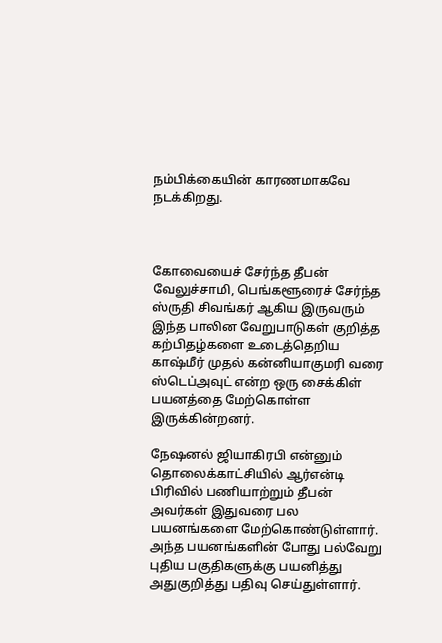நம்பிக்கையின் காரணமாகவே நடக்கிறது.



கோவையைச் சேர்ந்த தீபன் வேலுச்சாமி, பெங்களூரைச் சேர்ந்த ஸ்ருதி சிவங்கர் ஆகிய இருவரும் இந்த பாலின வேறுபாடுகள் குறித்த கற்பிதழ்களை உடைத்தெறிய காஷ்மீர் முதல் கன்னியாகுமரி வரை ஸ்டெப்அவுட் என்ற ஒரு சைக்கிள் பயனத்தை மேற்கொள்ள இருக்கின்றனர்.

நேஷனல் ஜியாகிரபி என்னும் தொலைக்காட்சியில் ஆர்என்டி பிரிவில் பணியாற்றும் தீபன் அவர்கள் இதுவரை பல பயனங்களை மேற்கொண்டுள்ளார். அந்த பயனங்களின் போது பல்வேறு புதிய பகுதிகளுக்கு பயனித்து அதுகுறித்து பதிவு செய்துள்ளார்.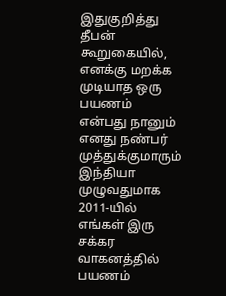இதுகுறித்து தீபன் கூறுகையில், எனக்கு மறக்க முடியாத ஒரு பயணம் என்பது நானும் எனது நண்பர் முத்துக்குமாரும் இந்தியா முழுவதுமாக 2011-யில் எங்கள் இரு சக்கர வாகனத்தில் பயணம்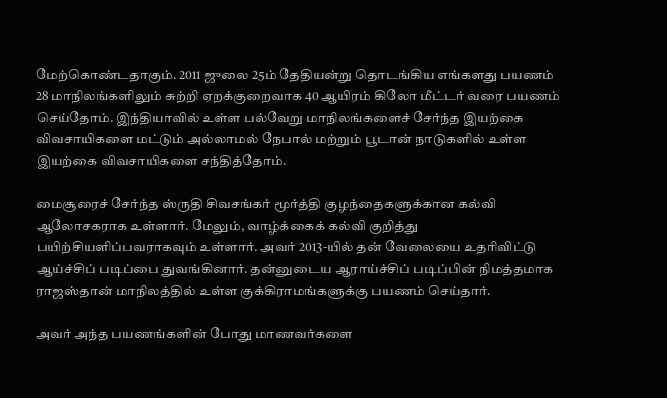மேற்கொண்டதாகும். 2011 ஜுலை 25ம் தேதியன்று தொடங்கிய எங்களது பயணம் 28 மாநிலங்களிலும் சுற்றி ஏறக்குறைவாக 40 ஆயிரம் கிலோ மீட்டர் வரை பயணம் செய்தோம். இந்தியாவில் உள்ள பல்வேறு மாநிலங்களைச் சேர்ந்த இயற்கை விவசாயிகளை மட்டும் அல்லாமல் நேபால் மற்றும் பூடான் நாடுகளில் உள்ள இயற்கை விவசாயிகளை சந்தித்தோம்.

மைசூரைச் சேர்ந்த ஸ்ருதி சிவசங்கர் மூர்த்தி குழந்தைகளுக்கான கல்வி ஆலோசகராக உள்ளார். மேலும், வாழ்க்கைக் கல்வி குறித்து பயிற்சியளிப்பவராகவும் உள்ளார். அவர் 2013-யில் தன் வேலையை உதரிவிட்டு ஆய்ச்சிப் படிப்பை துவங்கினார். தன்னுடைய ஆராய்ச்சிப் படிப்பின் நிமத்தமாக ராஜஸ்தான் மாநிலத்தில் உள்ள குக்கிராமங்களுக்கு பயணம் செய்தார்.

அவர் அந்த பயணங்களின் போது மாணவர்களை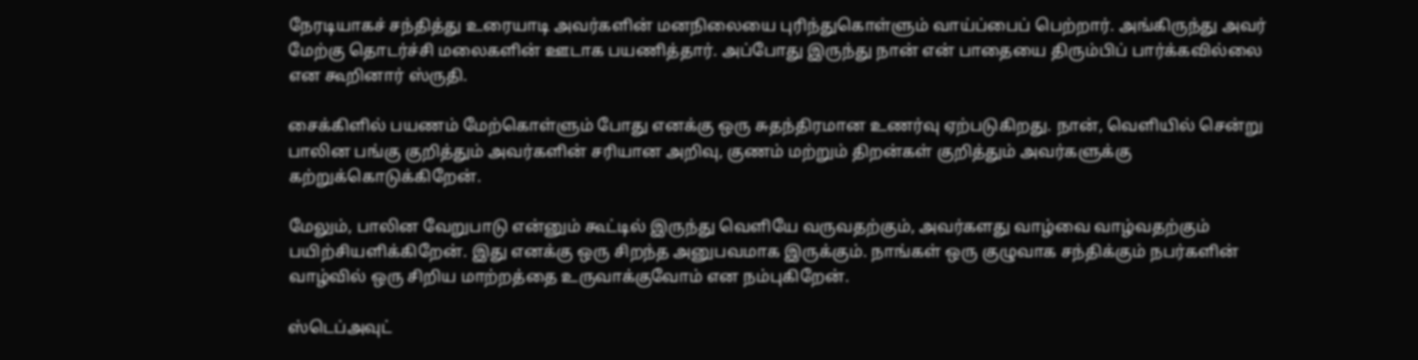நேரடியாகச் சந்தித்து உரையாடி அவர்களின் மனநிலையை புரிந்துகொள்ளும் வாய்ப்பைப் பெற்றார். அங்கிருந்து அவர் மேற்கு தொடர்ச்சி மலைகளின் ஊடாக பயணித்தார். அப்போது இருந்து நான் என் பாதையை திரும்பிப் பார்க்கவில்லை என கூறினார் ஸ்ருதி.

சைக்கிளில் பயணம் மேற்கொள்ளும் போது எனக்கு ஒரு சுதந்திரமான உணர்வு ஏற்படுகிறது. நான், வெளியில் சென்று பாலின பங்கு குறித்தும் அவர்களின் சரியான அறிவு, குணம் மற்றும் திறன்கள் குறித்தும் அவர்களுக்கு கற்றுக்கொடுக்கிறேன்.

மேலும், பாலின வேறுபாடு என்னும் கூட்டில் இருந்து வெளியே வருவதற்கும், அவர்களது வாழ்வை வாழ்வதற்கும் பயிற்சியளிக்கிறேன். இது எனக்கு ஒரு சிறந்த அனுபவமாக இருக்கும். நாங்கள் ஒரு குழுவாக சந்திக்கும் நபர்களின் வாழ்வில் ஒரு சிறிய மாற்றத்தை உருவாக்குவோம் என நம்புகிறேன்.

ஸ்டெப்அவுட்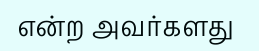என்ற அவர்களது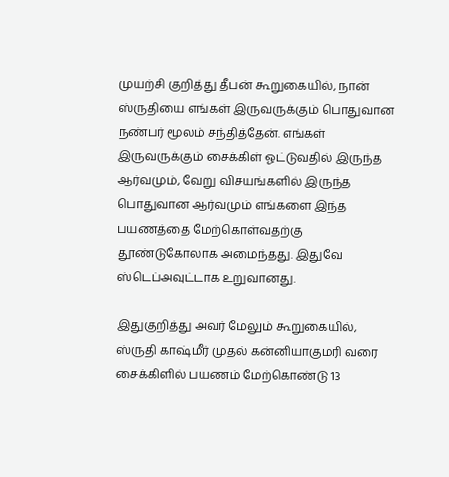முயற்சி குறித்து தீபன் கூறுகையில், நான் ஸ்ருதியை எங்கள் இருவருக்கும் பொதுவான நண்பர் மூலம் சந்தித்தேன். எங்கள் இருவருக்கும் சைக்கிள் ஓட்டுவதில் இருந்த ஆர்வமும், வேறு விசயங்களில் இருந்த பொதுவான ஆர்வமும் எங்களை இந்த பயணத்தை மேற்கொள்வதற்கு தூண்டுகோலாக அமைந்தது. இதுவே ஸ்டெப்அவுட்டாக உறுவானது.

இதுகுறித்து அவர் மேலும் கூறுகையில், ஸ்ருதி காஷ்மீர் முதல் கன்னியாகுமரி வரை சைக்கிளில் பயணம் மேற்கொண்டு 13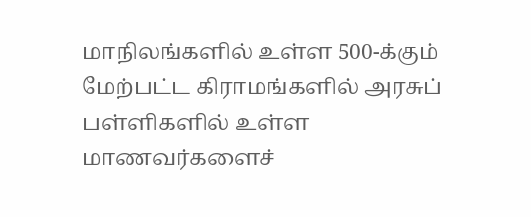மாநிலங்களில் உள்ள 500-க்கும் மேற்பட்ட கிராமங்களில் அரசுப் பள்ளிகளில் உள்ள மாணவர்களைச்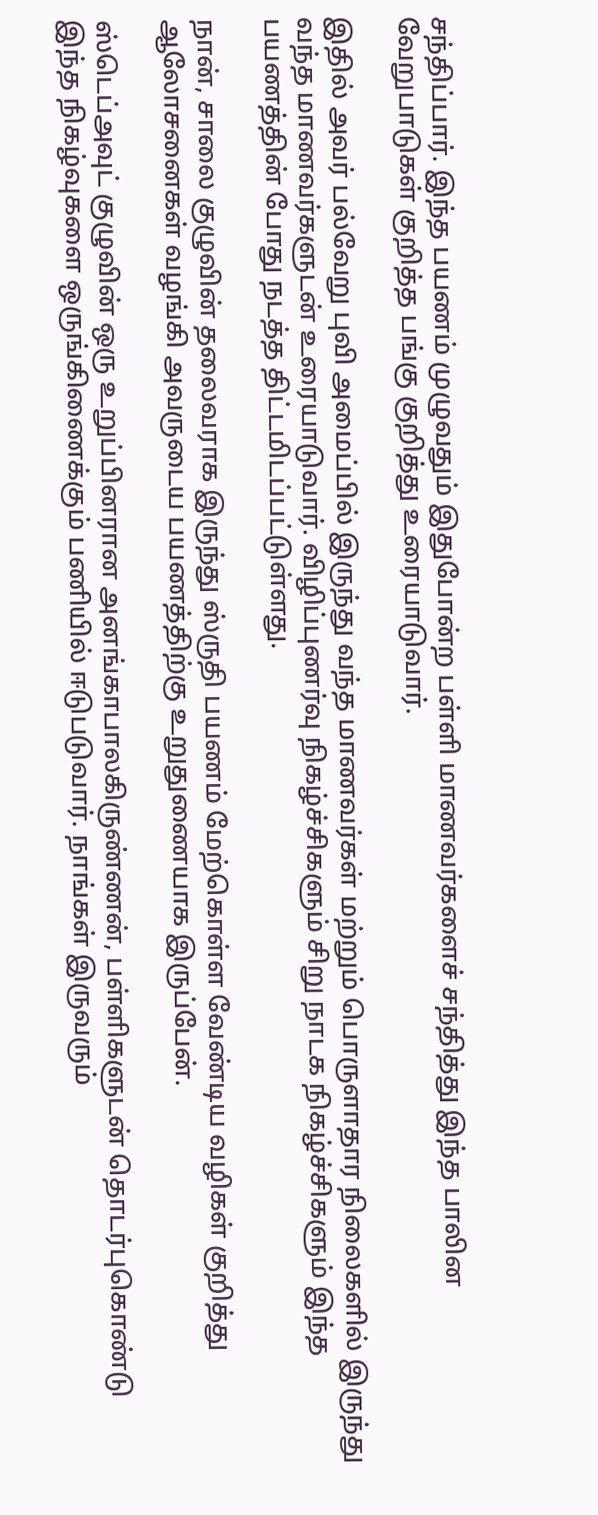சந்திப்பார். இந்த பயணம் முழுவதும் இதுபோன்ற பள்ளி மாணவர்களைச் சந்தித்து இந்த பாலின வேறுபாடுகள் குறித்த பங்கு குறித்து உரையாடுவார்.

இதில் அவர் பல்வேறு புவி அமைப்பில் இருந்து வந்த மாணவர்கள் மற்றும் பொருளாதார நிலைகளில் இருந்து வந்த மாணவர்களுடன் உரையாடுவார். விழிப்புணர்வு நிகழ்ச்சிகளும் சிறு நாடக நிகழ்ச்சிகளும் இந்த பயணத்தின் போது நடத்த திட்டமிடப்பட்டுள்ளது.

நான், சாலை குழுவின் தலைவராக இருந்து ஸ்ருதி பயணம் மேற்கொள்ள வேண்டிய வழிகள் குறித்து ஆலோசனைகள் வழங்கி அவருடைய பயணத்திற்கு உறுதுணையாக இருப்பேன்.

ஸ்டெப்அவுட் குழுவின் ஒரு உறுப்பினரான அனங்காபாலகிருண்ணன், பள்ளிகளுடன் தொடர்புகொண்டு இந்த நிகழ்வுகளை ஒருங்கிணைக்கும் பணியில் ஈடுபடுவார். நாங்கள் இருவரும்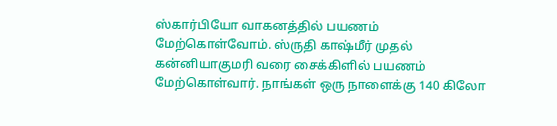ஸ்கார்பியோ வாகனத்தில் பயணம் மேற்கொள்வோம். ஸ்ருதி காஷ்மீர் முதல் கன்னியாகுமரி வரை சைக்கிளில் பயணம் மேற்கொள்வார். நாங்கள் ஒரு நாளைக்கு 140 கிலோ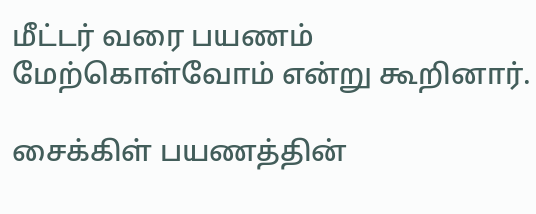மீட்டர் வரை பயணம் மேற்கொள்வோம் என்று கூறினார்.

சைக்கிள் பயணத்தின்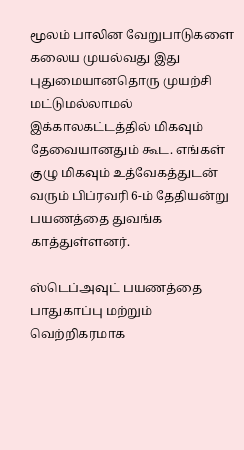மூலம் பாலின வேறுபாடுகளை கலைய முயல்வது இது புதுமையானதொரு முயற்சி மட்டுமல்லாமல் இக்காலகட்டத்தில் மிகவும் தேவையானதும் கூட. எங்கள் குழு மிகவும் உத்வேகத்துடன் வரும் பிப்ரவரி 6-ம் தேதியன்று பயணத்தை துவங்க காத்துள்ளனர்.

ஸ்டெப்அவுட் பயணத்தை பாதுகாப்பு மற்றும் வெற்றிகரமாக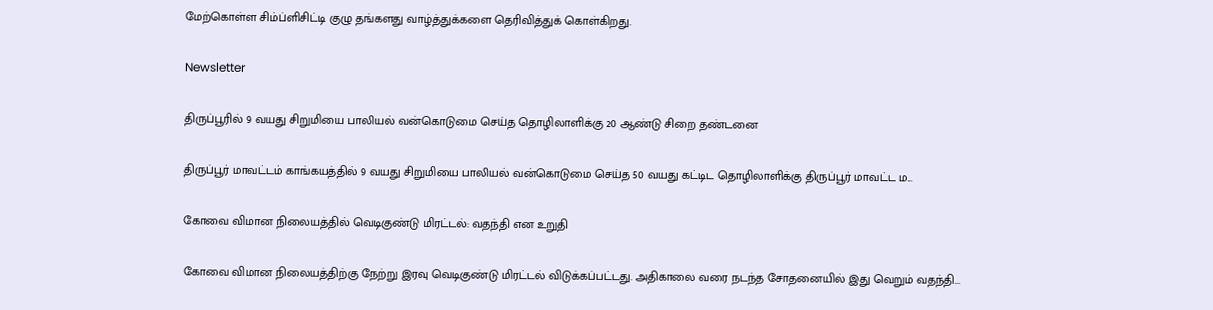மேற்கொள்ள சிம்ப்ளிசிட்டி குழு தங்களது வாழ்த்துக்களை தெரிவித்துக் கொள்கிறது.

Newsletter

திருப்பூரில் 9 வயது சிறுமியை பாலியல் வன்கொடுமை செய்த தொழிலாளிக்கு 20 ஆண்டு சிறை தண்டனை

திருப்பூர் மாவட்டம் காங்கயத்தில் 9 வயது சிறுமியை பாலியல் வன்கொடுமை செய்த 50 வயது கட்டிட தொழிலாளிக்கு திருப்பூர் மாவட்ட ம...

கோவை விமான நிலையத்தில் வெடிகுண்டு மிரட்டல்: வதந்தி என உறுதி

கோவை விமான நிலையத்திற்கு நேற்று இரவு வெடிகுண்டு மிரட்டல் விடுக்கப்பட்டது. அதிகாலை வரை நடந்த சோதனையில் இது வெறும் வதந்தி...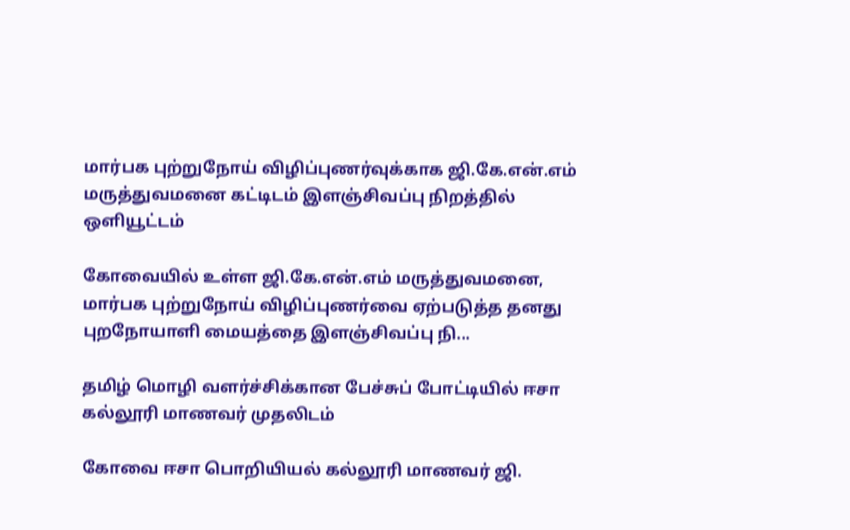மார்பக புற்றுநோய் விழிப்புணர்வுக்காக ஜி.கே.என்.எம் மருத்துவமனை கட்டிடம் இளஞ்சிவப்பு நிறத்தில் ஒளியூட்டம்

கோவையில் உள்ள ஜி.கே.என்.எம் மருத்துவமனை, மார்பக புற்றுநோய் விழிப்புணர்வை ஏற்படுத்த தனது புறநோயாளி மையத்தை இளஞ்சிவப்பு நி...

தமிழ் மொழி வளர்ச்சிக்கான பேச்சுப் போட்டியில் ஈசா கல்லூரி மாணவர் முதலிடம்

கோவை ஈசா பொறியியல் கல்லூரி மாணவர் ஜி.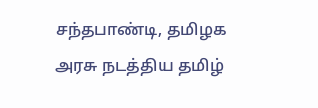சந்தபாண்டி, தமிழக அரசு நடத்திய தமிழ்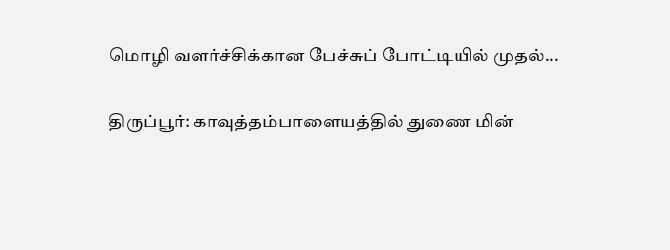மொழி வளர்ச்சிக்கான பேச்சுப் போட்டியில் முதல்...

திருப்பூர்: காவுத்தம்பாளையத்தில் துணை மின்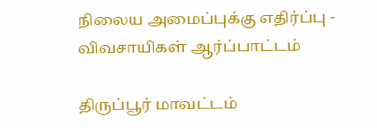நிலைய அமைப்புக்கு எதிர்ப்பு - விவசாயிகள் ஆர்ப்பாட்டம்

திருப்பூர் மாவட்டம்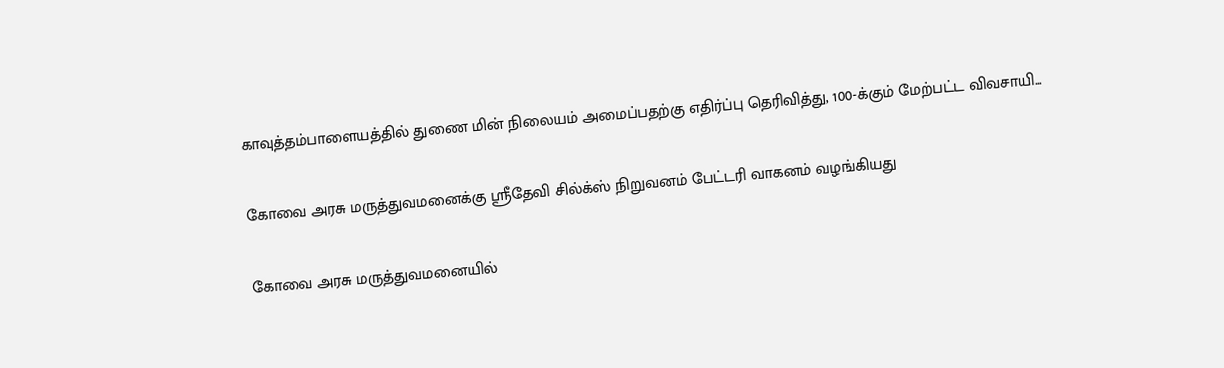காவுத்தம்பாளையத்தில் துணை மின் நிலையம் அமைப்பதற்கு எதிர்ப்பு தெரிவித்து, 100-க்கும் மேற்பட்ட விவசாயி...

கோவை அரசு மருத்துவமனைக்கு ஸ்ரீதேவி சில்க்ஸ் நிறுவனம் பேட்டரி வாகனம் வழங்கியது

கோவை அரசு மருத்துவமனையில்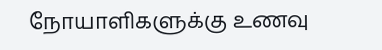நோயாளிகளுக்கு உணவு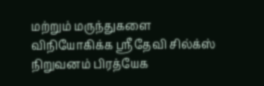மற்றும் மருந்துகளை விநியோகிக்க ஸ்ரீதேவி சில்க்ஸ் நிறுவனம் பிரத்யேக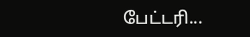பேட்டரி...